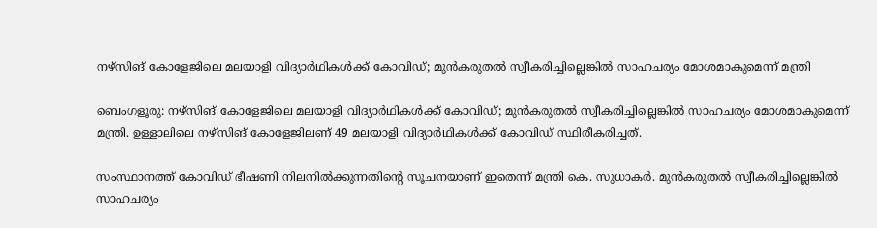നഴ്‌സിങ് കോളേജിലെ മലയാളി വിദ്യാർഥികൾക്ക് കോവിഡ്; മുൻകരുതൽ സ്വീകരിച്ചില്ലെങ്കിൽ സാഹചര്യം മോശമാകുമെന്ന് മന്ത്രി

ബെംഗളൂരു: നഴ്‌സിങ് കോളേജിലെ മലയാളി വിദ്യാർഥികൾക്ക് കോവിഡ്; മുൻകരുതൽ സ്വീകരിച്ചില്ലെങ്കിൽ സാഹചര്യം മോശമാകുമെന്ന് മന്ത്രി. ഉള്ളാലിലെ നഴ്‌സിങ് കോളേജിലണ് 49 മലയാളി വിദ്യാർഥികൾക്ക് കോവിഡ് സ്ഥിരീകരിച്ചത്.

സംസ്ഥാനത്ത് കോവിഡ് ഭീഷണി നിലനിൽക്കുന്നതിന്റെ സൂചനയാണ് ഇതെന്ന് മന്ത്രി കെ. സുധാകർ. മുൻകരുതൽ സ്വീകരിച്ചില്ലെങ്കിൽ സാഹചര്യം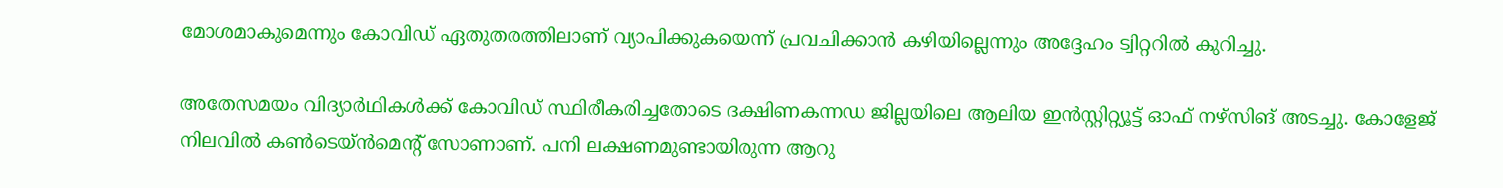മോശമാകുമെന്നും കോവിഡ് ഏതുതരത്തിലാണ് വ്യാപിക്കുകയെന്ന് പ്രവചിക്കാൻ കഴിയില്ലെന്നും അദ്ദേഹം ട്വിറ്ററിൽ കുറിച്ചു.

അതേസമയം വിദ്യാർഥികൾക്ക് കോവിഡ് സ്ഥിരീകരിച്ചതോടെ ദക്ഷിണകന്നഡ ജില്ലയിലെ ആലിയ ഇൻസ്റ്റിറ്റ്യൂട്ട് ഓഫ് നഴ്‌സിങ് അടച്ചു. കോളേജ് നിലവിൽ കൺടെയ്ൻമെന്റ് സോണാണ്. പനി ലക്ഷണമുണ്ടായിരുന്ന ആറു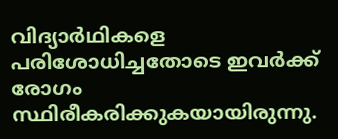വിദ്യാർഥികളെ പരിശോധിച്ചതോടെ ഇവർക്ക് രോഗം സ്ഥിരീകരിക്കുകയായിരുന്നു.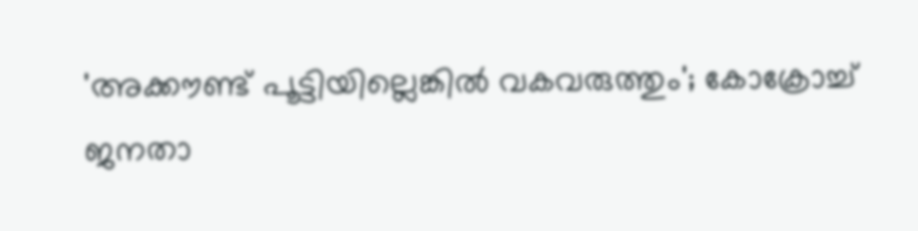'അക്കൗണ്ട് പൂട്ടിയില്ലെങ്കിൽ വകവരുത്തും'; കോക്രോച്ച് ജനതാ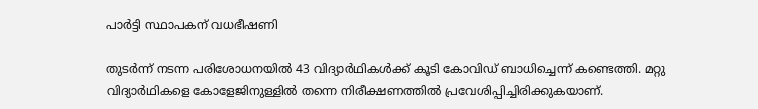പാര്‍ട്ടി സ്ഥാപകന് വധഭീഷണി

തുടർന്ന് നടന്ന പരിശോധനയിൽ 43 വിദ്യാർഥികൾക്ക് കൂടി കോവിഡ് ബാധിച്ചെന്ന് കണ്ടെത്തി. മറ്റു വിദ്യാർഥികളെ കോളേജിനുള്ളിൽ തന്നെ നിരീക്ഷണത്തിൽ പ്രവേശിപ്പിച്ചിരിക്കുകയാണ്.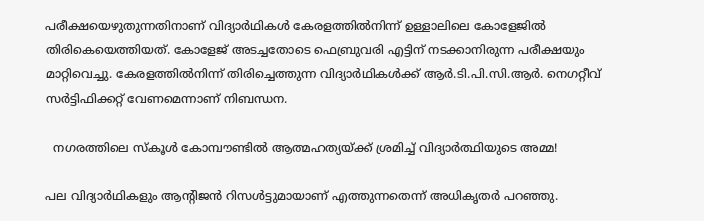പരീക്ഷയെഴുതുന്നതിനാണ് വിദ്യാർഥികൾ കേരളത്തിൽനിന്ന് ഉള്ളാലിലെ കോളേജിൽ തിരികെയെത്തിയത്. കോളേജ് അടച്ചതോടെ ഫെബ്രുവരി എട്ടിന് നടക്കാനിരുന്ന പരീക്ഷയും മാറ്റിവെച്ചു. കേരളത്തിൽനിന്ന് തിരിച്ചെത്തുന്ന വിദ്യാർഥികൾക്ക് ആർ.ടി.പി.സി.ആർ. നെഗറ്റീവ് സർട്ടിഫിക്കറ്റ് വേണമെന്നാണ് നിബന്ധന.

  നഗരത്തിലെ സ്കൂൾ കോമ്പൗണ്ടിൽ ആത്മഹത്യയ്ക്ക് ശ്രമിച്ച് വിദ്യാർത്ഥിയുടെ അമ്മ!

പല വിദ്യാർഥികളും ആന്റിജൻ റിസൾട്ടുമായാണ് എത്തുന്നതെന്ന് അധികൃതർ പറഞ്ഞു.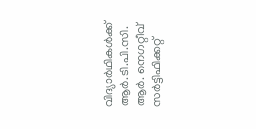വിദ്യാർഥികൾക്ക് ആർ.ടി.പി.സി. ആർ. നെഗറ്റീവ് സർട്ടിഫിക്കറ്റ്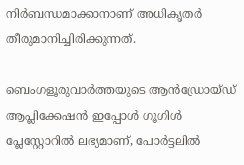നിർബന്ധമാക്കാനാണ് അധികൃതർ തീരുമാനിച്ചിരിക്കുന്നത്.

ബെംഗളൂരുവാർത്തയുടെ ആൻഡ്രോയ്ഡ് ആപ്ലിക്കേഷൻ ഇപ്പോൾ ഗൂഗിൾ പ്ലേസ്റ്റോറിൽ ലഭ്യമാണ്, പോർട്ടലിൽ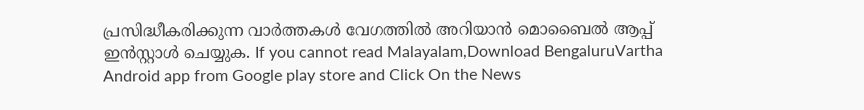പ്രസിദ്ധീകരിക്കുന്ന വാർത്തകൾ വേഗത്തിൽ അറിയാൻ മൊബൈൽ ആപ്പ് ഇൻസ്റ്റാൾ ചെയ്യുക. If you cannot read Malayalam,Download BengaluruVartha Android app from Google play store and Click On the News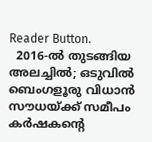Reader Button.
  2016-ൽ തുടങ്ങിയ അലച്ചിൽ; ഒടുവിൽ ബെംഗളൂരു വിധാൻ സൗധയ്ക്ക് സമീപം കർഷകന്റെ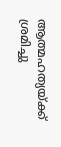ആത്മഹത്യയ്ക്ക് ശ്രമിച്ചു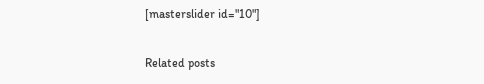[masterslider id="10"]

Related posts